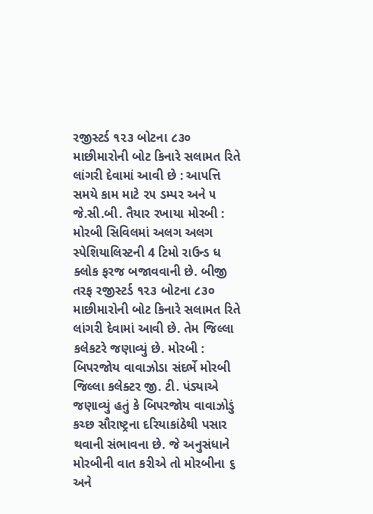રજીસ્ટર્ડ ૧૨૩ બોટના ૮૩૦ માછીમારોની બોટ કિનારે સલામત રિતે લાંગરી દેવામાં આવી છે : આપત્તિ સમયે કામ માટે ૨૫ ડમ્પર અને ૫ જે.સી.બી. તૈયાર રખાયા મોરબી : મોરબી સિવિલમાં અલગ અલગ સ્પેશિયાલિસ્ટની 4 ટિમો રાઉન્ડ ધ ક્લોક ફરજ બજાવવાની છે. બીજી તરફ રજીસ્ટર્ડ ૧૨૩ બોટના ૮૩૦ માછીમારોની બોટ કિનારે સલામત રિતે લાંગરી દેવામાં આવી છે. તેમ જિલ્લા કલેકટરે જણાવ્યું છે. મોરબી : બિપરજોય વાવાઝોડા સંદર્ભે મોરબી જિલ્લા કલેક્ટર જી. ટી. પંડ્યાએ જણાવ્યું હતું કે બિપરજોય વાવાઝોડું કચ્છ સૌરાષ્ટ્રના દરિયાકાંઠેથી પસાર થવાની સંભાવના છે. જે અનુસંધાને મોરબીની વાત કરીએ તો મોરબીના ૬ અને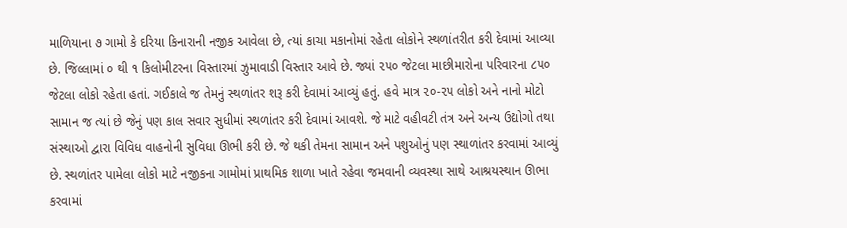માળિયાના ૭ ગામો કે દરિયા કિનારાની નજીક આવેલા છે, ત્યાં કાચા મકાનોમાં રહેતા લોકોને સ્થળાંતરીત કરી દેવામાં આવ્યા છે. જિલ્લામાં ૦ થી ૧ કિલોમીટરના વિસ્તારમાં ઝુમાવાડી વિસ્તાર આવે છે. જ્યાં ૨૫૦ જેટલા માછીમારોના પરિવારના ૮૫૦ જેટલા લોકો રહેતા હતાં. ગઈકાલે જ તેમનું સ્થળાંતર શરૂ કરી દેવામાં આવ્યું હતું. હવે માત્ર ૨૦-૨૫ લોકો અને નાનો મોટો સામાન જ ત્યાં છે જેનું પણ કાલ સવાર સુધીમાં સ્થળાંતર કરી દેવામાં આવશે. જે માટે વહીવટી તંત્ર અને અન્ય ઉદ્યોગો તથા સંસ્થાઓ દ્વારા વિવિધ વાહનોની સુવિધા ઊભી કરી છે. જે થકી તેમના સામાન અને પશુઓનું પણ સ્થાળાંતર કરવામાં આવ્યું છે. સ્થળાંતર પામેલા લોકો માટે નજીકના ગામોમાં પ્રાથમિક શાળા ખાતે રહેવા જમવાની વ્યવસ્થા સાથે આશ્રયસ્થાન ઊભા કરવામાં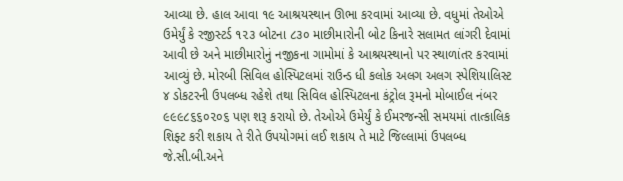આવ્યા છે. હાલ આવા ૧૯ આશ્રયસ્થાન ઊભા કરવામાં આવ્યા છે. વધુમાં તેઓએ ઉમેર્યું કે રજીસ્ટર્ડ ૧૨૩ બોટના ૮૩૦ માછીમારોની બોટ કિનારે સલામત લાંગરી દેવામાં આવી છે અને માછીમારોનું નજીકના ગામોમાં કે આશ્રયસ્થાનો પર સ્થાળાંતર કરવામાં આવ્યું છે. મોરબી સિવિલ હોસ્પિટલમાં રાઉન્ડ ધી કલોક અલગ અલગ સ્પેશિયાલિસ્ટ ૪ ડોકટરની ઉપલબ્ધ રહેશે તથા સિવિલ હોસ્પિટલના કંટ્રોલ રૂમનો મોબાઈલ નંબર ૯૯૯૮૬૬૦૨૦૬ પણ શરૂ કરાયો છે. તેઓએ ઉમેર્યું કે ઈમરજન્સી સમયમાં તાત્કાલિક શિફ્ટ કરી શકાય તે રીતે ઉપયોગમાં લઈ શકાય તે માટે જિલ્લામાં ઉપલબ્ધ જે.સી.બી.અને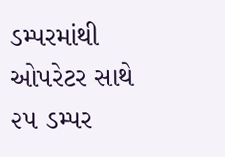ડમ્પરમાંથી ઓપરેટર સાથે ૨૫ ડમ્પર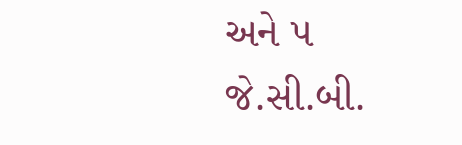અને ૫ જે.સી.બી.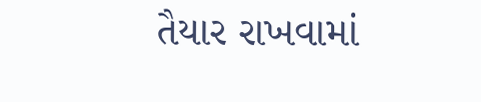તૈયાર રાખવામાં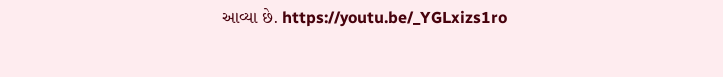આવ્યા છે. https://youtu.be/_YGLxizs1ro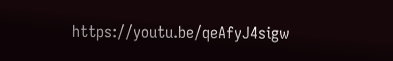https://youtu.be/qeAfyJ4sigw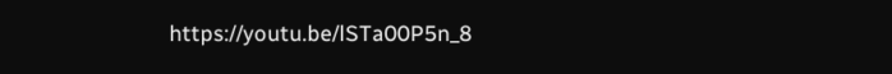https://youtu.be/lSTa00P5n_8